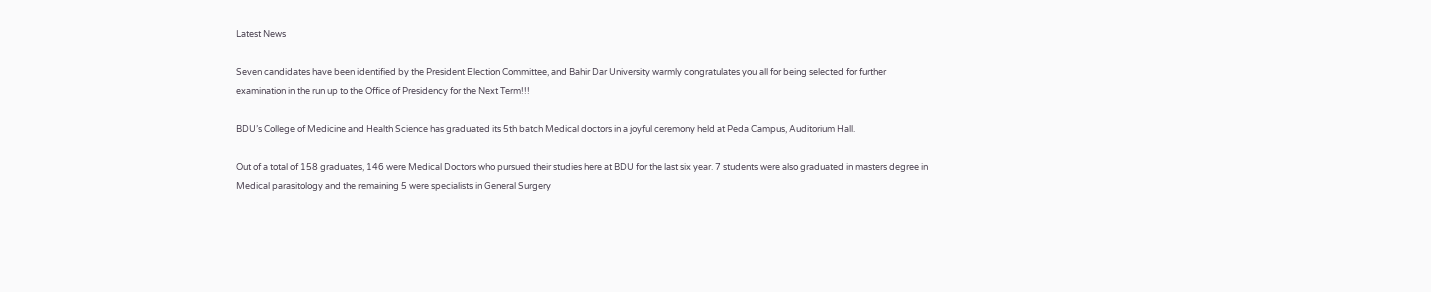Latest News

Seven candidates have been identified by the President Election Committee, and Bahir Dar University warmly congratulates you all for being selected for further examination in the run up to the Office of Presidency for the Next Term!!!

BDU’s College of Medicine and Health Science has graduated its 5th batch Medical doctors in a joyful ceremony held at Peda Campus, Auditorium Hall.

Out of a total of 158 graduates, 146 were Medical Doctors who pursued their studies here at BDU for the last six year. 7 students were also graduated in masters degree in Medical parasitology and the remaining 5 were specialists in General Surgery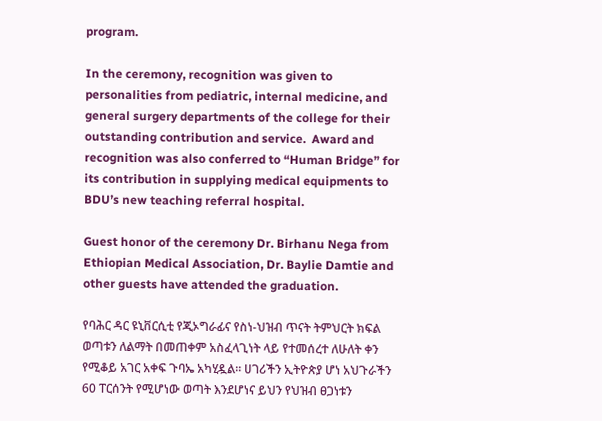program.

In the ceremony, recognition was given to personalities from pediatric, internal medicine, and general surgery departments of the college for their outstanding contribution and service.  Award and recognition was also conferred to “Human Bridge” for its contribution in supplying medical equipments to BDU’s new teaching referral hospital.

Guest honor of the ceremony Dr. Birhanu Nega from Ethiopian Medical Association, Dr. Baylie Damtie and other guests have attended the graduation.

የባሕር ዳር ዩኒቨርሲቲ የጂኦግራፊና የስነ-ህዝብ ጥናት ትምህርት ክፍል ወጣቱን ለልማት በመጠቀም አስፈላጊነት ላይ የተመሰረተ ለሁለት ቀን የሚቆይ አገር አቀፍ ጉባኤ አካሂዷል። ሀገሪችን ኢትዮጵያ ሆነ አህጉራችን 60 ፐርሰንት የሚሆነው ወጣት እንደሆነና ይህን የህዝብ ፀጋነቱን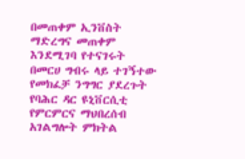በመጠቀም ኢንቨስት ማድረግና መጠቀም እንደሚገባ የተናገሩት በመርሀ ግብሩ ላይ ተገኝተው የመክፈቻ ንግግር ያደረጉት የባሕር ዳር ዩኒቨርሲቲ የምርምርና ማህበረሰብ አገልግሎት ምክትል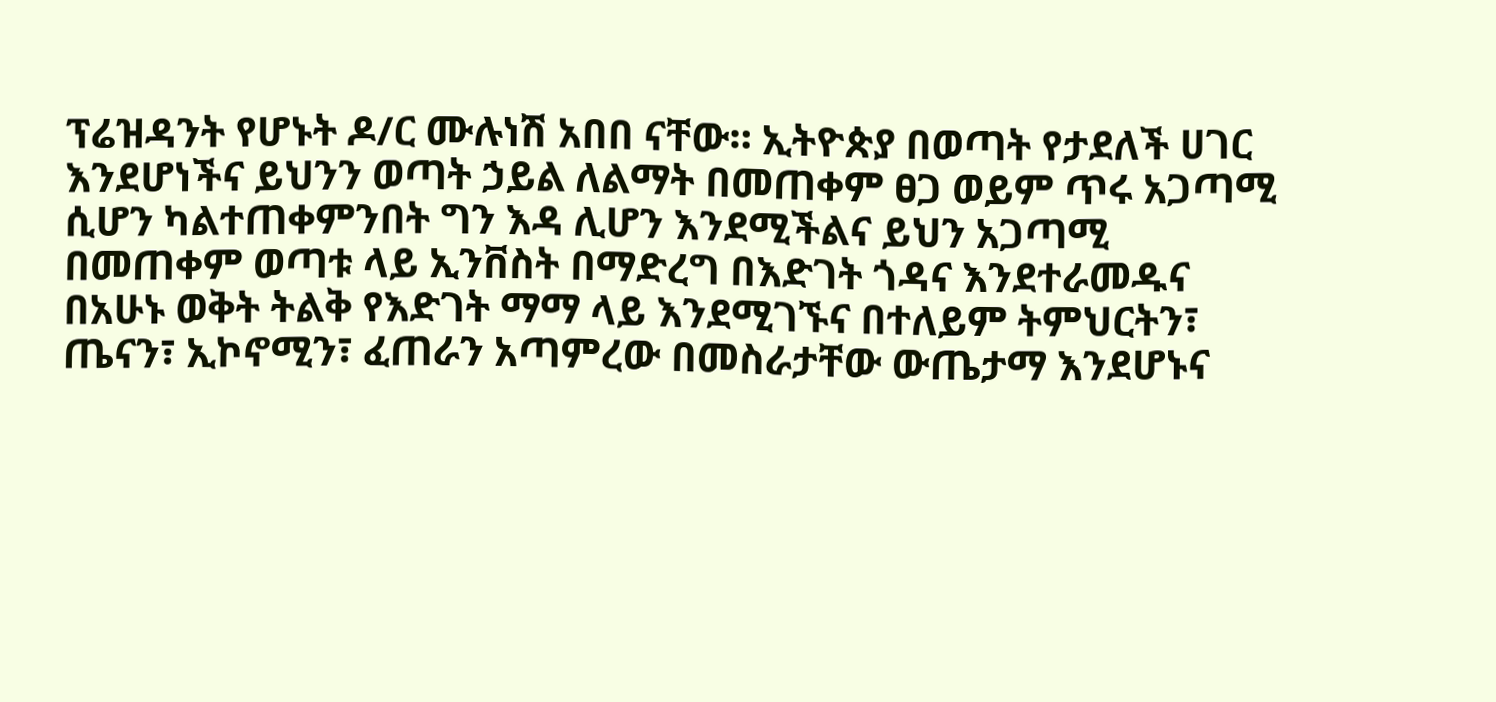ፕሬዝዳንት የሆኑት ዶ/ር ሙሉነሽ አበበ ናቸው። ኢትዮጵያ በወጣት የታደለች ሀገር እንደሆነችና ይህንን ወጣት ኃይል ለልማት በመጠቀም ፀጋ ወይም ጥሩ አጋጣሚ ሲሆን ካልተጠቀምንበት ግን እዳ ሊሆን እንደሚችልና ይህን አጋጣሚ በመጠቀም ወጣቱ ላይ ኢንቨስት በማድረግ በእድገት ጎዳና እንደተራመዱና በአሁኑ ወቅት ትልቅ የእድገት ማማ ላይ እንደሚገኙና በተለይም ትምህርትን፣ ጤናን፣ ኢኮኖሚን፣ ፈጠራን አጣምረው በመስራታቸው ውጤታማ እንደሆኑና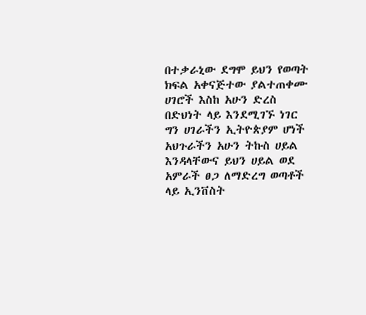በተቃራኒው ደግሞ ይህን የወጣት ክፍል አቀናጅተው ያልተጠቀሙ ሀገሮች እስከ አሁን ድረስ በድህነት ላይ እንደሚገኙ ነገር ግን ሀገራችን ኢትዮጵያም ሆነች አህጉራችን አሁን ትኩስ ሀይል እንዳላቸውና ይህን ሀይል ወደ አምራች ፀጋ ለማድረግ ወጣቶች ላይ ኢንቨስት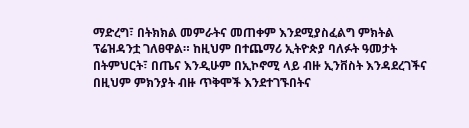ማድረግ፣ በትክክል መምራትና መጠቀም እንደሚያስፈልግ ምክትል ፕሬዝዳንቷ ገለፀዋል። ከዚህም በተጨማሪ ኢትዮጵያ ባለፉት ዓመታት በትምህርት፣ በጤና እንዲሁም በኢኮኖሚ ላይ ብዙ ኢንቨስት እንዳደረገችና በዚህም ምክንያት ብዙ ጥቅሞች እንደተገኙበትና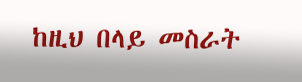ከዚህ በላይ መስራት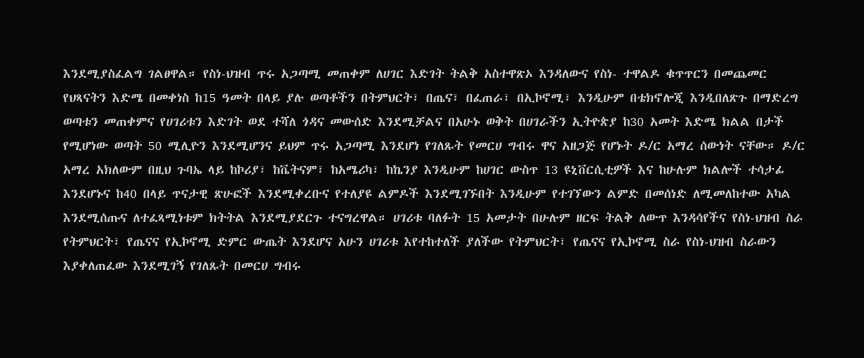እንደሚያስፈልግ ገልፀዋል። የስነ-ህዝብ ጥሩ አጋጣሚ መጠቀም ለሀገር እድገት ትልቅ አስተዋጽኦ እንዳለውና የስነ- ተዋልዶ ቁጥጥርን በመጨመር የህጻናትን እድሜ በመቀነስ ከ15 ዓመት በላይ ያሉ ወጣቶችን በትምህርት፣ በጤና፣ በፈጠራ፣ በኢኮኖሚ፣ እንዲሁም በቴክኖሎጂ እንዲበለጽጉ በማድረግ ወጣቱን መጠቀምና የሀገሪቱን እድገት ወደ ተሻለ ጎዳና መውሰድ እንደሚቻልና በአሁኑ ወቅት በሀገራችን ኢትዮጵያ ከ30 አመት እድሜ ክልል በታች የሚሆነው ወጣት 50 ሚሊዮን እንደሚሆንና ይህም ጥሩ አጋጣሚ እንደሆነ የገለጹት የመርሀ ግብሩ ዋና አዘጋጅ የሆኑት ዶ/ር አማረ ሰውነት ናቸው። ዶ/ር አማረ አክለውም በዚህ ጉባኤ ላይ ከኮሪያ፣ ከቬትናም፣ ከአሜሪካ፣ ከኬንያ እንዲሁም ከሀገር ውስጥ 13 ዩኒቨርሲቲዎች እና ከሁሉም ክልሎች ተሳታፊ እንደሆኑና ከ40 በላይ ጥናታዊ ጽሁፎች እንደሚቀረቡና የተለያዩ ልምዶች እንደሚገኙበት እንዲሁም የተገኘውን ልምድ በመሰነድ ለሚመለከተው አካል እንደሚሰጡና ለተፈጻሚነቱም ክትትል እንደሚያደርጉ ተናግረዋል። ሀገሪቱ ባለፉት 15 አመታት በሁሉም ዘርፍ ትልቅ ለውጥ እንዳሳየችና የስነ-ህዝብ ስራ የትምህርት፣ የጤናና የኢኮኖሚ ድምር ውጤት እንደሆና አሁን ሀገሪቱ እየተከተለች ያለችው የትምህርት፣ የጤናና የኢኮኖሚ ስራ የስነ-ህዝብ ስራውን እያቀለጠፈው እንደሚገኝ የገለጹት በመርሀ ግብሩ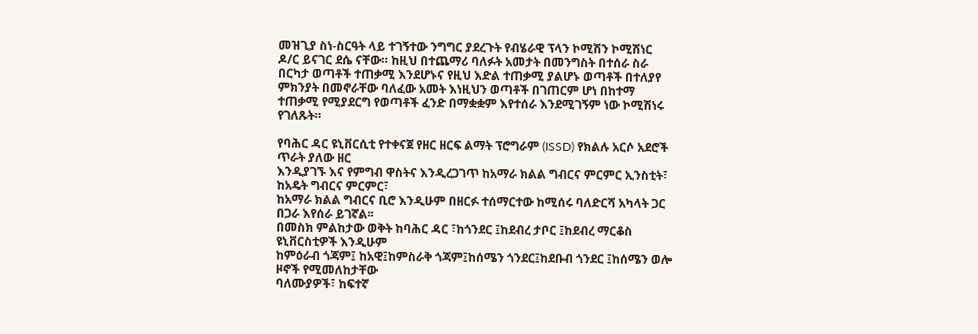መዝጊያ ስነ-ስርዓት ላይ ተገኝተው ንግግር ያደረጉት የብሄራዊ ፕላን ኮሚሽን ኮሚሽነር ዶ/ር ይናገር ደሴ ናቸው። ከዚህ በተጨማሪ ባለፉት አመታት በመንግስት በተሰራ ስራ በርካታ ወጣቶች ተጠቃሚ እንደሆኑና የዚህ እድል ተጠቃሚ ያልሆኑ ወጣቶች በተለያየ ምክንያት በመኖራቸው ባለፈው አመት እነዚህን ወጣቶች በገጠርም ሆነ በከተማ ተጠቃሚ የሚያደርግ የወጣቶች ፈንድ በማቋቋም እየተሰራ እንደሚገኝም ነው ኮሚሽነሩ የገለጹት።

የባሕር ዳር ዩኒቨርሲቲ የተቀናጀ የዘር ዘርፍ ልማት ፕሮግራም (ISSD) የክልሉ አርሶ አደሮች ጥራት ያለው ዘር
እንዲያገኙ እና የምግብ ዋስትና እንዲረጋገጥ ከአማራ ክልል ግብርና ምርምር ኢንስቲት፣ ከአዴት ግብርና ምርምር፣
ከአማራ ክልል ግብርና ቢሮ እንዲሁም በዘርፉ ተሰማርተው ከሚሰሩ ባለድርሻ አካላት ጋር በጋራ እየሰራ ይገኛል፡፡
በመስክ ምልከታው ወቅት ከባሕር ዳር ፣ከጎንደር ፤ከደብረ ታቦር ፤ከደብረ ማርቆስ ዩኒቨርስቲዎች እንዲሁም
ከምዕራብ ጎጃም፤ ከአዊ፤ከምስራቅ ጎጃም፤ከሰሜን ጎንደር፤ከደቡብ ጎንደር ፤ከሰሜን ወሎ ዞኖች የሚመለከታቸው
ባለሙያዎች፣ ከፍተኛ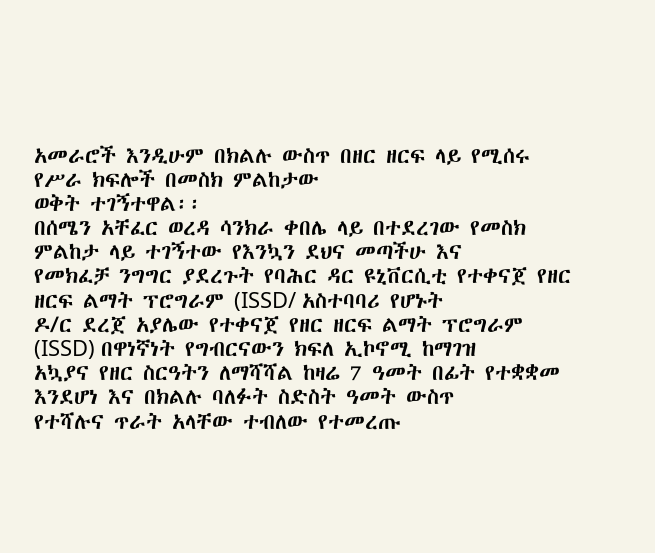አመራሮች እንዲሁም በክልሉ ውስጥ በዘር ዘርፍ ላይ የሚሰሩ የሥራ ክፍሎች በመስክ ምልከታው
ወቅት ተገኝተዋል፡፡
በሰሜን አቸፈር ወረዳ ሳንክራ ቀበሌ ላይ በተደረገው የመስክ ምልከታ ላይ ተገኝተው የእንኳን ደህና መጣችሁ እና
የመክፈቻ ንግግር ያደረጉት የባሕር ዳር ዩኒቨርሲቲ የተቀናጀ የዘር ዘርፍ ልማት ፕሮግራም (ISSD/ አስተባባሪ የሆኑት
ዶ/ር ደረጀ አያሌው የተቀናጀ የዘር ዘርፍ ልማት ፕሮግራም (ISSD) በዋነኛነት የግብርናውን ክፍለ ኢኮኖሚ ከማገዝ
አኳያና የዘር ስርዓትን ለማሻሻል ከዛሬ 7 ዓመት በፊት የተቋቋመ እንደሆነ እና በክልሉ ባለፉት ስድስት ዓመት ውስጥ
የተሻሉና ጥራት አላቸው ተብለው የተመረጡ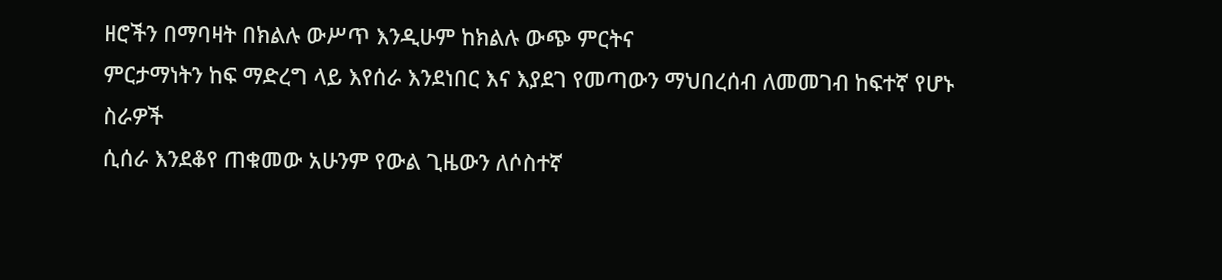ዘሮችን በማባዛት በክልሉ ውሥጥ እንዲሁም ከክልሉ ውጭ ምርትና
ምርታማነትን ከፍ ማድረግ ላይ እየሰራ እንደነበር እና እያደገ የመጣውን ማህበረሰብ ለመመገብ ከፍተኛ የሆኑ ስራዎች
ሲሰራ እንደቆየ ጠቁመው አሁንም የውል ጊዜውን ለሶስተኛ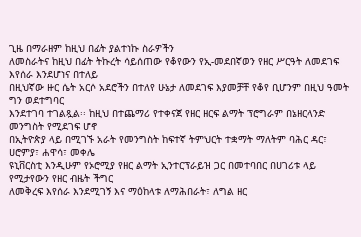ጊዜ በማራዘም ከዚህ በፊት ያልተነኩ ስራዎችን
ለመስራትና ከዚህ በፊት ትኩረት ሳይሰጠው የቆየውን የኢ-መደበኛወን የዘር ሥርዓት ለመደገፍ እየሰራ እንደሆነና በተለይ
በዚህኛው ዙር ሴት አርሶ አደሮችን በተለየ ሁኔታ ለመደገፍ እያመቻቸ የቆየ ቢሆንም በዚህ ዓመት ግን ወደተግባር
እንደተገባ ተገልጿል፡፡ ከዚህ በተጨማሪ የተቀናጀ የዘር ዘርፍ ልማት ፕሮግራም በኔዘርላንድ መንግስት የሚደገፍ ሆኖ
በኢትዮጵያ ላይ በሚገኙ አራት የመንግስት ከፍተኛ ትምህርት ተቋማት ማለትም ባሕር ዳር፣ ሀሮምያ፣ ሐዋሳ፣ መቀሌ
ዩኒቨርስቲ እንዲሁም የኦሮሚያ የዘር ልማት ኢንተርፕራይዝ ጋር በመተባበር በሀገሪቱ ላይ የሚታየውን የዘር ብዜት ችግር
ለመቅረፍ እየሰራ እንደሚገኝ እና ማዕከላቱ ለማሕበራት፣ ለግል ዘር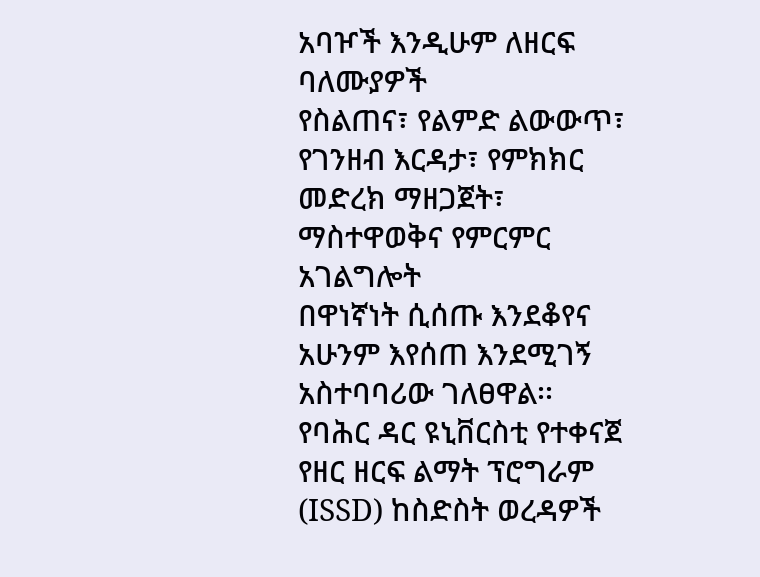አባዦች እንዲሁም ለዘርፍ ባለሙያዎች
የስልጠና፣ የልምድ ልውውጥ፣ የገንዘብ እርዳታ፣ የምክክር መድረክ ማዘጋጀት፣ ማስተዋወቅና የምርምር አገልግሎት
በዋነኛነት ሲሰጡ እንደቆየና አሁንም እየሰጠ እንደሚገኝ አስተባባሪው ገለፀዋል፡፡
የባሕር ዳር ዩኒቨርስቲ የተቀናጀ የዘር ዘርፍ ልማት ፕሮግራም (ISSD) ከስድስት ወረዳዎች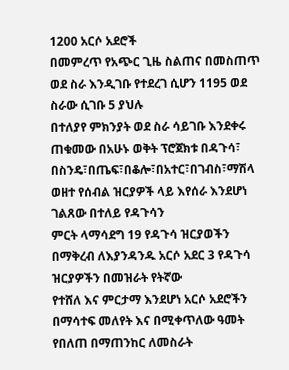1200 አርሶ አደሮች
በመምረጥ የአጭር ጊዜ ስልጠና በመስጠጥ ወደ ስራ እንዲገቡ የተደረገ ሲሆን 1195 ወደ ስራው ሲገቡ 5 ያህሉ
በተለያየ ምክንያት ወደ ስራ ሳይገቡ እንደቀሩ ጠቁመው በአሁኑ ወቅት ፕሮጀክቱ በዳጉሳ፣
በስንዴ፣በጤፍ፣በቆሎ፣በአተር፣በገብስ፣ማሽላ ወዘተ የሰብል ዝርያዎች ላይ እየሰራ እንደሆነ ገልጸው በተለይ የዳጉሳን
ምርት ላማሳደግ 19 የዳጉሳ ዝርያወችን በማቅረብ ለእያንዳንዱ አርሶ አደር 3 የዳጉሳ ዝርያዎችን በመዝራት የትኛው
የተሸለ እና ምርታማ እንደሆነ አርሶ አደሮችን በማሳተፍ መለየት እና በሚቀጥለው ዓመት የበለጠ በማጠንከር ለመስራት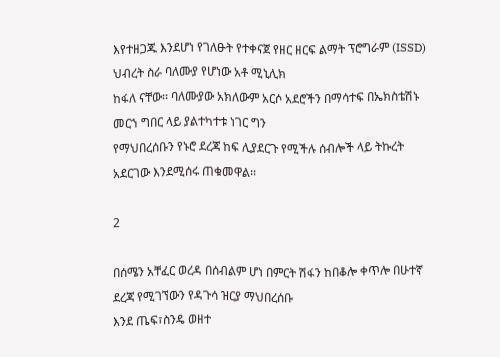እየተዘጋጁ እንደሆነ የገለፁት የተቀናጀ የዘር ዘርፍ ልማት ፕሮግራም (ISSD) ህብረት ስራ ባለሙያ የሆነው አቶ ሚኒሊክ
ከፋለ ናቸው፡፡ ባለሙያው አክለውም አርሶ አደሮችን በማሳተፍ በኤክስቴሽኑ መርኀ ግበር ላይ ያልተካተቱ ነገር ግን
የማህበረሰቡን የኑሮ ደረጃ ከፍ ሊያደርጉ የሚችሉ ሰብሎች ላይ ትኩረት አደርገው እንደሚሰሩ ጠቁመዋል፡፡

2

በሰሜን አቸፈር ወረዳ በሰብልም ሆነ በምርት ሽፋን ከበቆሎ ቀጥሎ በሁተኛ ደረጃ የሚገኘውን የዳጉሳ ዝርያ ማህበረሰቡ
እንደ ጤፍ፣ስንዴ ወዘተ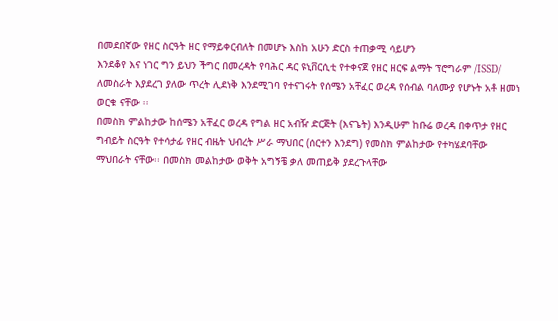በመደበኛው የዘር ስርዓት ዘር የማይቀርብለት በመሆኑ እስከ አሁን ድርስ ተጠቃሚ ሳይሆን
እንደቆየ እና ነገር ግን ይህን ችግር በመረዳት የባሕር ዳር ዩኒቨርሲቲ የተቀናጀ የዘር ዘርፍ ልማት ፕሮግራም /ISSD/
ለመስራት እያደረገ ያለው ጥረት ሊደነቅ እንደሚገባ የተናገሩት የሰሜን አቸፈር ወረዳ የሰብል ባለሙያ የሆኑት አቶ ዘመነ
ወርቁ ናቸው ፡፡
በመስክ ምልከታው ከሰሜን አቸፈር ወረዳ የግል ዘር አብዥ ድርጅት (እናጌት) እንዲሁም ከቡሬ ወረዳ በቀጥታ የዘር
ግብይት ስርዓት የተሳታፊ የዘር ብዜት ህብረት ሥራ ማህበር (ሰርተን እንደግ) የመስክ ምልከታው የተካሄደባቸው
ማህበራት ናቸው፡፡ በመስክ መልከታው ወቅት አግኝቼ ቃለ መጠይቅ ያደረጉላቸው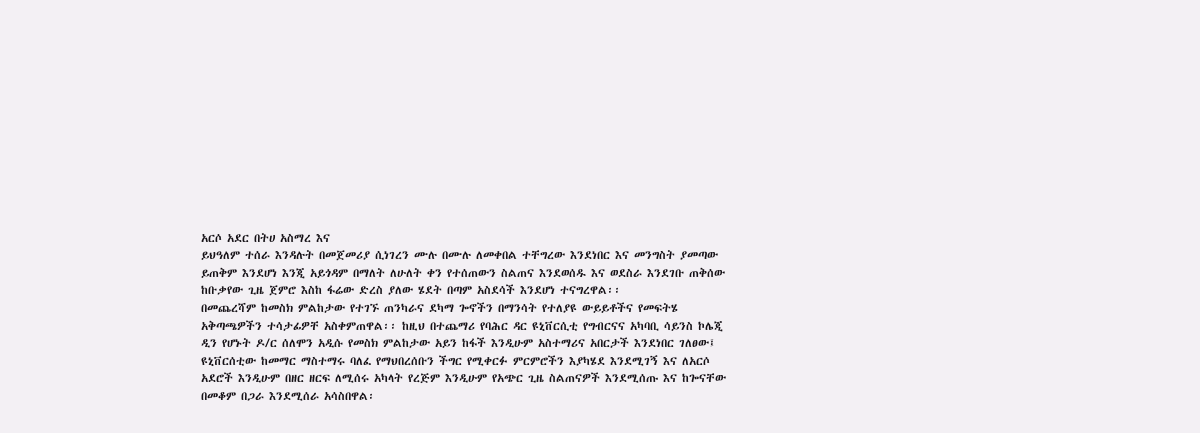አርሶ አደር በትሀ አስማረ እና
ይህዓለም ተሰራ እንዳሉት በመጀመሪያ ሲነገረን ሙሉ በሙሉ ለመቀበል ተቸግረው እንደነበር እና መንግስት ያመጣው
ይጠቅም እንደሆነ እንጂ አይጎዳም በማለት ለሁለት ቀን የተሰጠውን ስልጠና እንደወሰዱ እና ወደስራ እንደገቡ ጠቅሰው
ከቡቃየው ጊዜ ጀምሮ እስከ ፋሬው ድረስ ያለው ሄደት በጣም አስደሳች እንደሆነ ተናግረዋል፡፡
በመጨረሻም ከመስክ ምልከታው የተገኙ ጠንካራና ደካማ ጐኖችን በማንሳት የተለያዩ ውይይቶችና የመፍትሄ
አቅጣጫዎችን ተሳታፊዎቸ አስቀምጠዋል፡፡ ከዚህ በተጨማሪ የባሕር ዳር ዩኒቨርሲቲ የግብርናና አካባቢ ሳይንስ ኮሌጂ
ዲን የሆኑት ዶ/ር ሰለሞን አዲሱ የመስክ ምልከታው አይን ከፋች እንዲሁም አስተማሪና አበርታች እንደነበር ገለፀው፤
ዩኒቨርሰቲው ከመማር ማስተማሩ ባለፈ የማህበረሰቡን ችግር የሚቀርፉ ምርምሮችን እያካሄደ እንደሚገኝ እና ለአርሶ
አደሮች እንዲሁም በዘር ዘርፍ ለሚሰሩ አካላት የረጅም እንዲሁም የአጭር ጊዜ ስልጠናዎች እንደሚሰጡ እና ከጐናቸው
በመቆም በጋራ እንደሚሰራ አሳስበዋል፡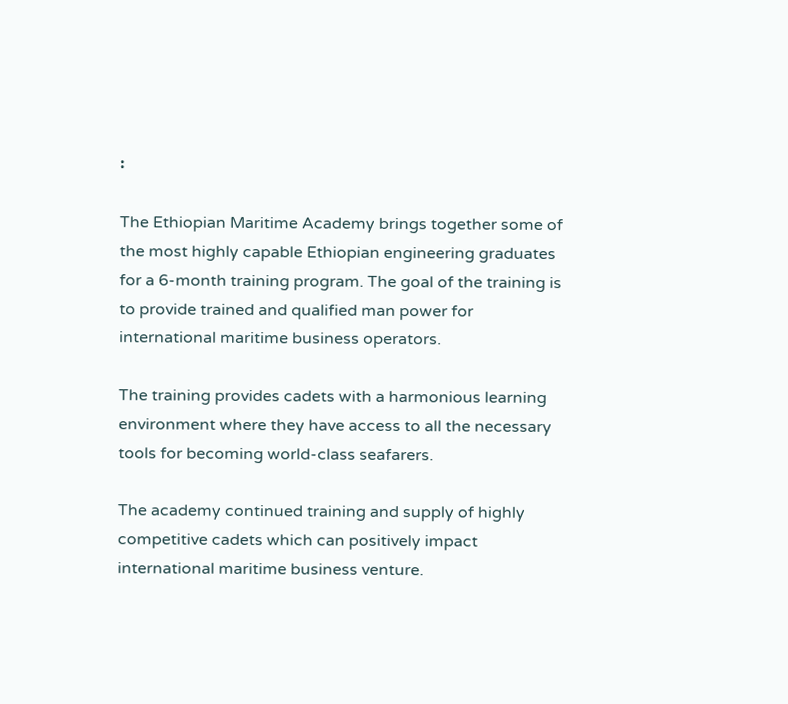፡

The Ethiopian Maritime Academy brings together some of the most highly capable Ethiopian engineering graduates for a 6-month training program. The goal of the training is to provide trained and qualified man power for international maritime business operators.

The training provides cadets with a harmonious learning environment where they have access to all the necessary tools for becoming world-class seafarers.

The academy continued training and supply of highly competitive cadets which can positively impact international maritime business venture.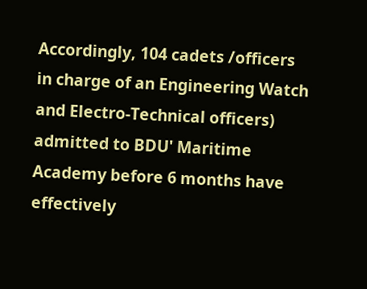Accordingly, 104 cadets /officers in charge of an Engineering Watch and Electro-Technical officers) admitted to BDU' Maritime Academy before 6 months have effectively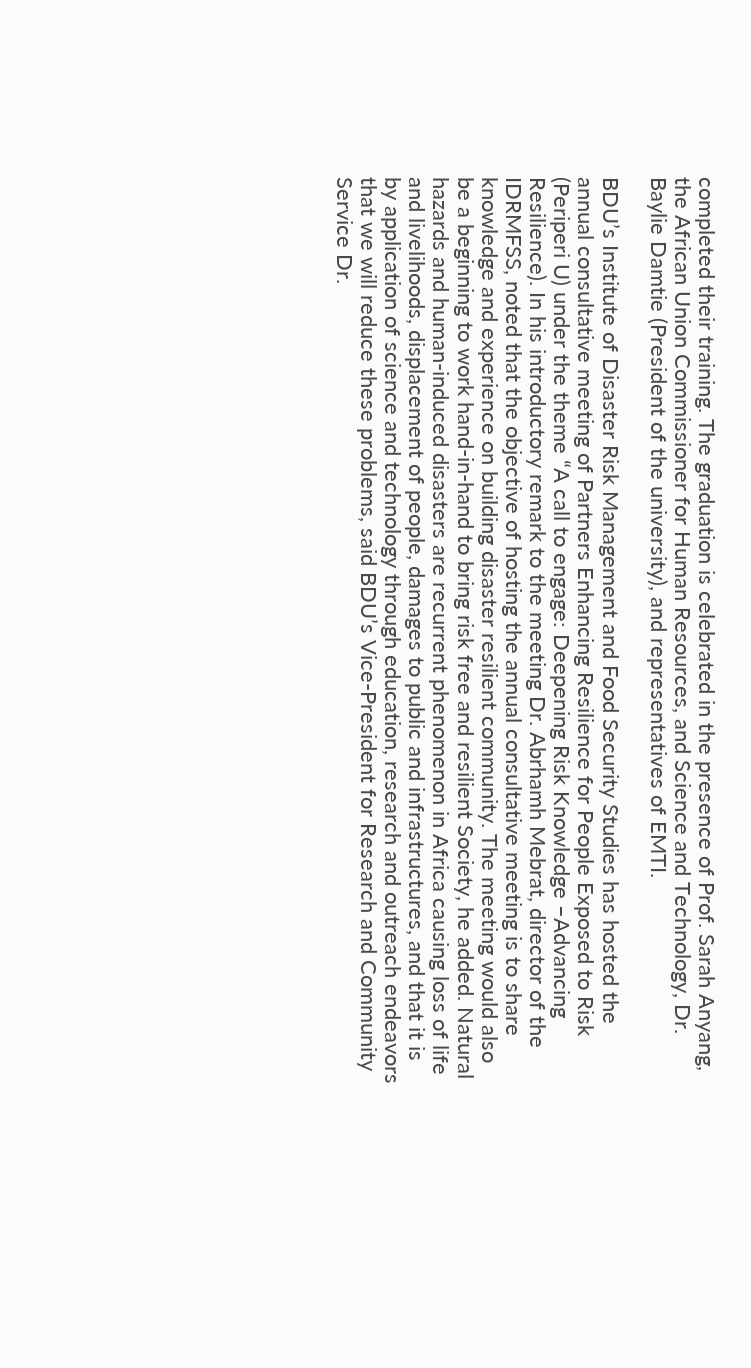completed their training. The graduation is celebrated in the presence of Prof. Sarah Anyang, the African Union Commissioner for Human Resources, and Science and Technology, Dr. Baylie Damtie (President of the university), and representatives of EMTI.

BDU’s Institute of Disaster Risk Management and Food Security Studies has hosted the annual consultative meeting of Partners Enhancing Resilience for People Exposed to Risk (Periperi U) under the theme “A call to engage: Deepening Risk Knowledge –Advancing Resilience). In his introductory remark to the meeting Dr. Abrhamh Mebrat, director of the IDRMFSS, noted that the objective of hosting the annual consultative meeting is to share knowledge and experience on building disaster resilient community. The meeting would also be a beginning to work hand-in-hand to bring risk free and resilient Society, he added. Natural hazards and human-induced disasters are recurrent phenomenon in Africa causing loss of life and livelihoods, displacement of people, damages to public and infrastructures, and that it is by application of science and technology through education, research and outreach endeavors that we will reduce these problems, said BDU’s Vice-President for Research and Community Service Dr.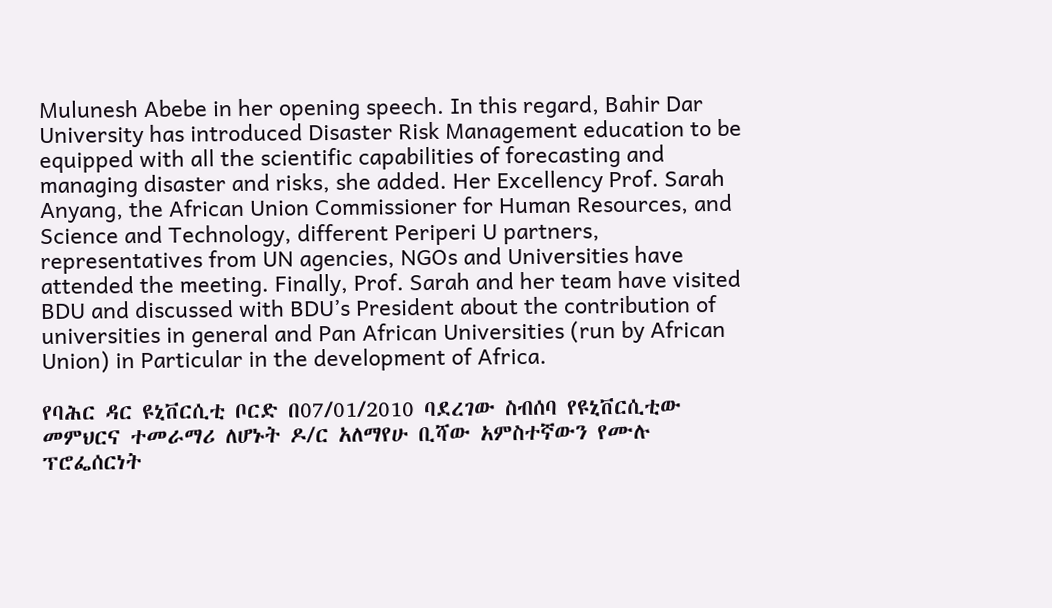Mulunesh Abebe in her opening speech. In this regard, Bahir Dar University has introduced Disaster Risk Management education to be equipped with all the scientific capabilities of forecasting and managing disaster and risks, she added. Her Excellency Prof. Sarah Anyang, the African Union Commissioner for Human Resources, and Science and Technology, different Periperi U partners, representatives from UN agencies, NGOs and Universities have attended the meeting. Finally, Prof. Sarah and her team have visited BDU and discussed with BDU’s President about the contribution of universities in general and Pan African Universities (run by African Union) in Particular in the development of Africa.

የባሕር ዳር ዩኒቨርሲቲ ቦርድ በ07/01/2010 ባደረገው ስብሰባ የዩኒቨርሲቲው መምህርና ተመራማሪ ለሆኑት ዶ/ር አለማየሁ ቢሻው አምስተኛውን የሙሉ ፕሮፌሰርነት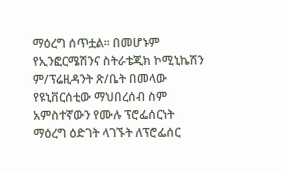ማዕረግ ሰጥቷል፡፡ በመሆኑም የኢንፎርሜሽንና ስትራቴጂክ ኮሚኒኬሽን ም/ፕሬዚዳንት ጽ/ቤት በመላው የዩኒቨርሰቲው ማህበረሰብ ስም አምስተኛውን የሙሉ ፕሮፌሰርነት ማዕረግ ዕድገት ላገኙት ለፕሮፌሰር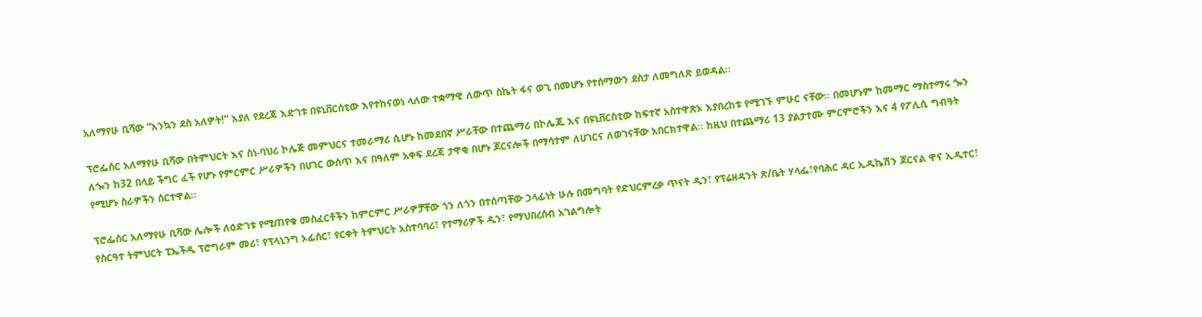አለማየሁ ቢሻው “እንኳን ደስ አለዎት!” እያለ የደረጃ እድገቱ በዩኒቨርሰቲው እየተከናወነ ላለው ተቋማዊ ለውጥ ስኬት ፋና ወጊ በመሆኑ የተሰማውን ደስታ ለመግለጽ ይወዳል፡፡

ፕሮፌሰር አለማየሁ ቢሻው በትምህርት እና ስነ-ባህሪ ኮሌጅ መምህርና ተመራማሪ ሲሆኑ ከመደበኛ ሥራቸው በተጨማሪ በኮሌጁ እና በዩኒቨርስቲው ከፍተኛ አስተዋጽኦ እያበረከቱ የሚገኙ ምሁር ናቸው፡፡ በመሆኑም ከመማር ማስተማሩ ጐን ለጐን ከ32 በላይ ችግር ፈች የሆኑ የምርምር ሥራዎችን በሀገር ውስጥ እና በዓለም አቀፍ ደረጃ ታዋቂ በሆኑ ጆርናሎች በማሳተም ለሀገርና ለወገናቸው አበርክተዋል፡፡ ከዚህ በተጨማሪ 13 ያልታተሙ ምርምሮችን እና 4 የፖሊሲ ግብዓት የሚሆኑ ስራዎችን ሰርተዋል፡፡

ፕሮፌሰር አለማየሁ ቢሻው ሌሎች ለዕድገቱ የሚጠየቁ መስፈርቶችን ከምርምር ሥራዎቻቸው ጎን ለጎን በተሰጣቸው ኃላፊነት ሁሉ በመግባት የድህርምረቃ ጥናት ዲን፣ የፕሬዘዳንት ጽ/ቤት ሃላፌ፣የባሕር ዳር ኢዱኬሽን ጆርናል ዋና ኢዲተር፣ የስርዓተ ትምህርት ፒኤችዲ ፕሮግራም መሪ፣ የፕላኒንግ ኦፊሰር፣ የርቀት ትምህርት አስተባባሪ፣ የተማሪዎች ዲን፣ የማህበረሰብ አገልግሎት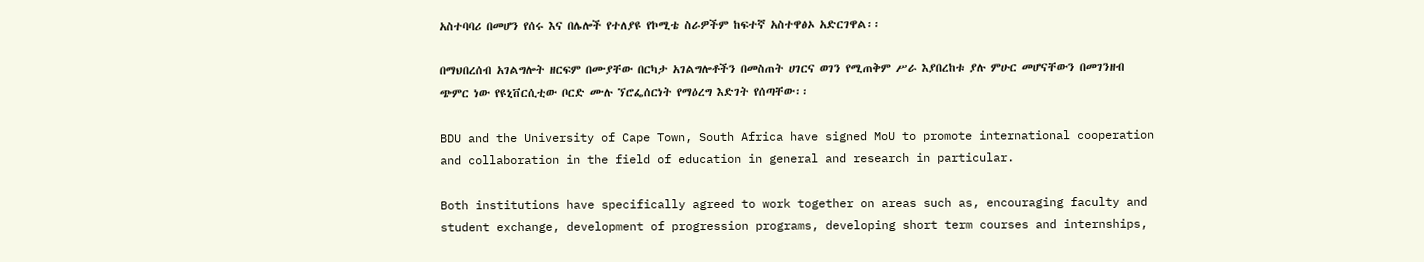አስተባባሪ በመሆን የሰሩ እና በሌሎች የተለያዩ የኮሚቴ ስራዎችም ከፍተኛ አስተዋፅኦ አድርገዋል፡፡

በማህበረሰብ አገልግሎት ዘርፍም በሙያቸው በርካታ አገልግሎቶችን በመስጠት ሀገርና ወገን የሚጠቅም ሥራ እያበረከቱ ያሉ ምሁር መሆናቸውን በመገንዘብ ጭምር ነው የዩኒቨርሲቲው ቦርድ ሙሉ ኘሮፌሰርነት የማዕረግ እድገት የሰጣቸው፡፡

BDU and the University of Cape Town, South Africa have signed MoU to promote international cooperation and collaboration in the field of education in general and research in particular.

Both institutions have specifically agreed to work together on areas such as, encouraging faculty and student exchange, development of progression programs, developing short term courses and internships,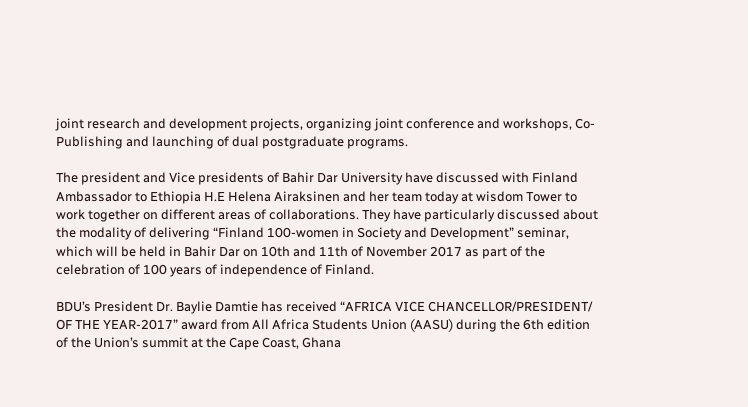joint research and development projects, organizing joint conference and workshops, Co-Publishing and launching of dual postgraduate programs.

The president and Vice presidents of Bahir Dar University have discussed with Finland Ambassador to Ethiopia H.E Helena Airaksinen and her team today at wisdom Tower to work together on different areas of collaborations. They have particularly discussed about the modality of delivering “Finland 100-women in Society and Development” seminar, which will be held in Bahir Dar on 10th and 11th of November 2017 as part of the celebration of 100 years of independence of Finland.

BDU’s President Dr. Baylie Damtie has received “AFRICA VICE CHANCELLOR/PRESIDENT/ OF THE YEAR-2017” award from All Africa Students Union (AASU) during the 6th edition of the Union’s summit at the Cape Coast, Ghana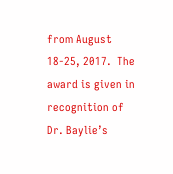from August 18-25, 2017.  The award is given in recognition of Dr. Baylie’s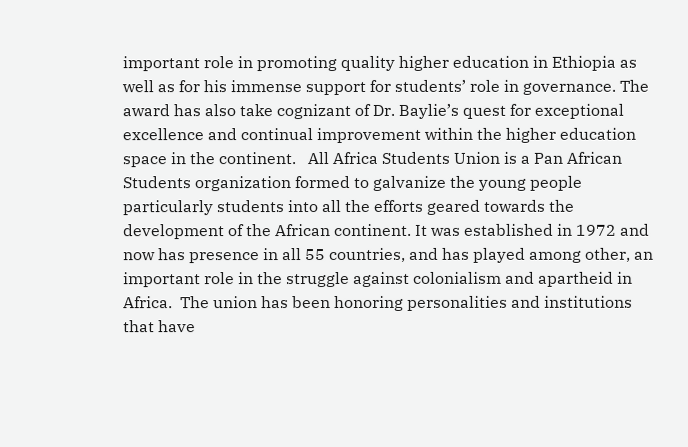important role in promoting quality higher education in Ethiopia as well as for his immense support for students’ role in governance. The award has also take cognizant of Dr. Baylie’s quest for exceptional excellence and continual improvement within the higher education space in the continent.   All Africa Students Union is a Pan African Students organization formed to galvanize the young people particularly students into all the efforts geared towards the development of the African continent. It was established in 1972 and now has presence in all 55 countries, and has played among other, an important role in the struggle against colonialism and apartheid in Africa.  The union has been honoring personalities and institutions that have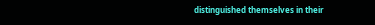distinguished themselves in their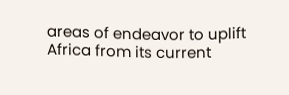areas of endeavor to uplift Africa from its current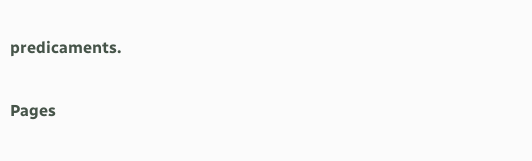predicaments.

Pages